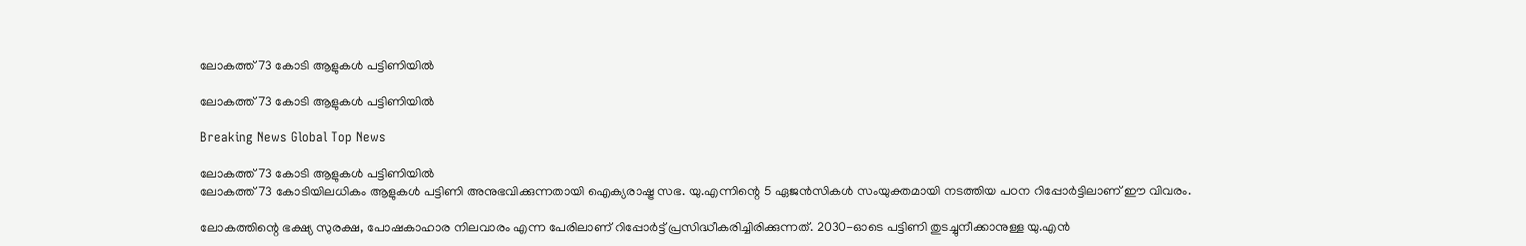ലോകത്ത് 73 കോടി ആളുകള്‍ പട്ടിണിയില്‍

ലോകത്ത് 73 കോടി ആളുകള്‍ പട്ടിണിയില്‍

Breaking News Global Top News

ലോകത്ത് 73 കോടി ആളുകള്‍ പട്ടിണിയില്‍
ലോകത്ത് 73 കോടിയിലധികം ആളുകള്‍ പട്ടിണി അനുഭവിക്കുന്നതായി ഐക്യരാഷ്ട്ര സഭ. യു.എന്നിന്റെ 5 ഏജന്‍സികള്‍ സംയുക്തമായി നടത്തിയ പഠന റിപ്പോര്‍ട്ടിലാണ് ഈ വിവരം.

ലോകത്തിന്റെ ഭക്ഷ്യ സുരക്ഷ, പോഷകാഹാര നിലവാരം എന്ന പേരിലാണ് റിപ്പോര്‍ട്ട് പ്രസിദ്ധീകരിച്ചിരിക്കുന്നത്. 2030-ഓടെ പട്ടിണി തുടച്ചുനീക്കാനുള്ള യു.എന്‍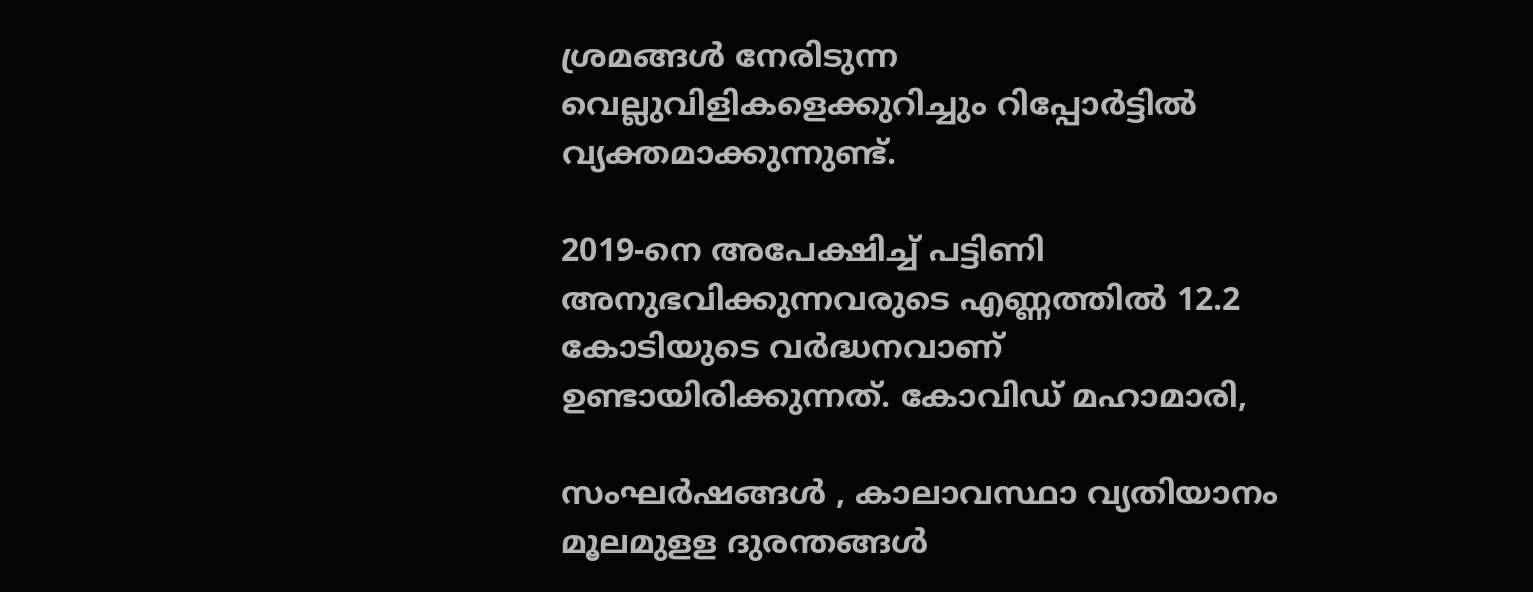ശ്രമങ്ങള്‍ നേരിടുന്ന വെല്ലുവിളികളെക്കുറിച്ചും റിപ്പോര്‍ട്ടില്‍ വ്യക്തമാക്കുന്നുണ്ട്.

2019-നെ അപേക്ഷിച്ച് പട്ടിണി അനുഭവിക്കുന്നവരുടെ എണ്ണത്തില്‍ 12.2 കോടിയുടെ വര്‍ദ്ധനവാണ് ഉണ്ടായിരിക്കുന്നത്. കോവിഡ് മഹാമാരി,

സംഘര്‍ഷങ്ങള്‍ ‍, കാലാവസ്ഥാ വ്യതിയാനം മൂലമുളള ദുരന്തങ്ങള്‍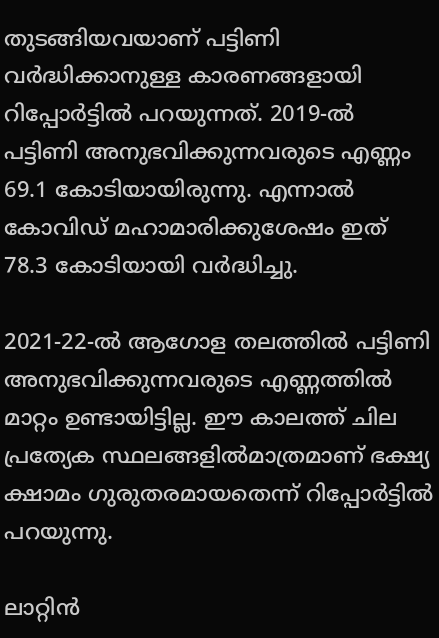തുടങ്ങിയവയാണ് പട്ടിണി വര്‍ദ്ധിക്കാനുള്ള കാരണങ്ങളായി റിപ്പോര്‍ട്ടില്‍ പറയുന്നത്. 2019-ല്‍ പട്ടിണി അനുഭവിക്കുന്നവരുടെ എണ്ണം 69.1 കോടിയായിരുന്നു. എന്നാല്‍ കോവിഡ് മഹാമാരിക്കുശേഷം ഇത് 78.3 കോടിയായി വര്‍ദ്ധിച്ചു.

2021-22-ല്‍ ആഗോള തലത്തില്‍ പട്ടിണി അനുഭവിക്കുന്നവരുടെ എണ്ണത്തില്‍ മാറ്റം ഉണ്ടായിട്ടില്ല. ഈ കാലത്ത് ചില പ്രത്യേക സ്ഥലങ്ങളില്‍മാത്രമാണ് ഭക്ഷ്യ ക്ഷാമം ഗുരുതരമായതെന്ന് റിപ്പോര്‍ട്ടില്‍ പറയുന്നു.

ലാറ്റിന്‍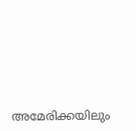അമേരിക്കയിലും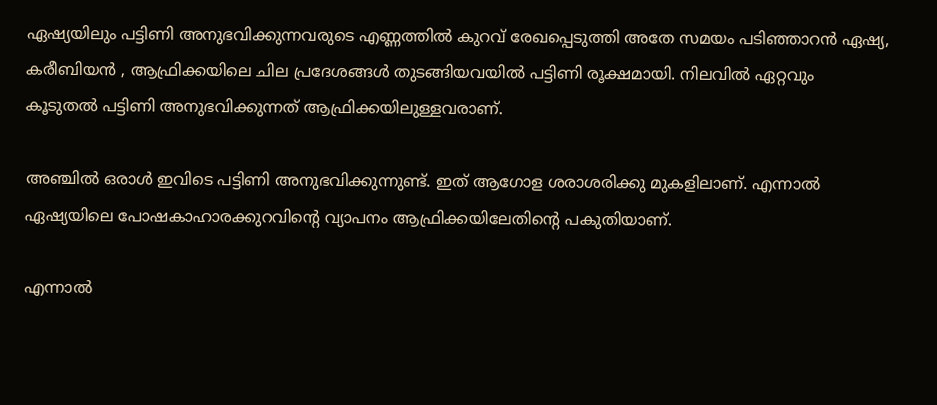ഏഷ്യയിലും പട്ടിണി അനുഭവിക്കുന്നവരുടെ എണ്ണത്തില്‍ കുറവ് രേഖപ്പെടുത്തി അതേ സമയം പടിഞ്ഞാറന്‍ ഏഷ്യ, കരീബിയന്‍ ‍, ആഫ്രിക്കയിലെ ചില പ്രദേശങ്ങള്‍ തുടങ്ങിയവയില്‍ പട്ടിണി രൂക്ഷമായി. നിലവില്‍ ഏറ്റവും കൂടുതല്‍ പട്ടിണി അനുഭവിക്കുന്നത് ആഫ്രിക്കയിലുള്ളവരാണ്.

അഞ്ചില്‍ ഒരാള്‍ ഇവിടെ പട്ടിണി അനുഭവിക്കുന്നുണ്ട്. ഇത് ആഗോള ശരാശരിക്കു മുകളിലാണ്. എന്നാല്‍ ഏഷ്യയിലെ പോഷകാഹാരക്കുറവിന്റെ വ്യാപനം ആഫ്രിക്കയിലേതിന്റെ പകുതിയാണ്.

എന്നാല്‍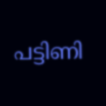പട്ടിണി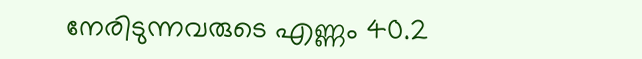നേരിടുന്നവരുടെ എണ്ണം 40.2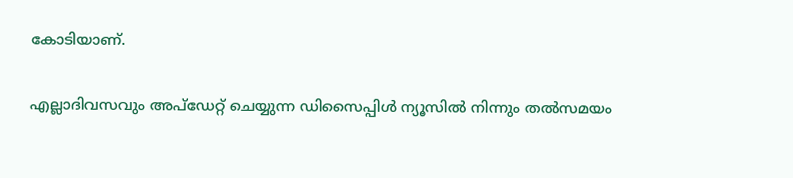കോടിയാണ്.

എല്ലാദിവസവും അപ്ഡേറ്റ് ചെയ്യുന്ന ഡിസൈപ്പിൾ ന്യൂസിൽ നിന്നും തൽസമയം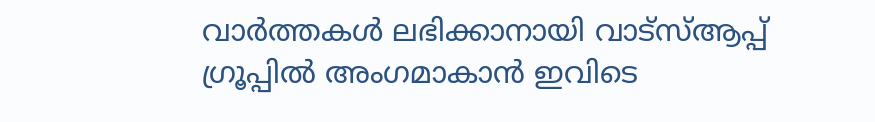വാർത്തകൾ ലഭിക്കാനായി വാട്സ്ആപ്പ് ഗ്രൂപ്പിൽ അംഗമാകാൻ ഇവിടെ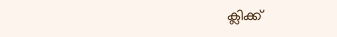ക്ലിക്ക്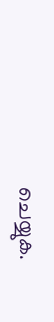ചെയ്യുക.